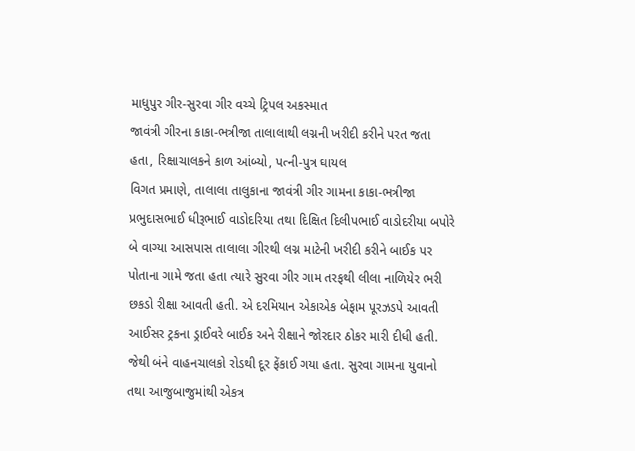માધુપુર ગીર-સુરવા ગીર વચ્ચે ટ્રિપલ અકસ્માત
જાવંત્રી ગીરના કાકા-ભત્રીજા તાલાલાથી લગ્નની ખરીદી કરીને પરત જતા હતા, રિક્ષાચાલકને કાળ આંબ્યો, પત્ની-પુત્ર ઘાયલ
વિગત પ્રમાણે, તાલાલા તાલુકાના જાવંત્રી ગીર ગામના કાકા-ભત્રીજા પ્રભુદાસભાઈ ધીરૂભાઈ વાડોદરિયા તથા દિક્ષિત દિલીપભાઈ વાડોદરીયા બપોરે બે વાગ્યા આસપાસ તાલાલા ગીરથી લગ્ન માટેની ખરીદી કરીને બાઈક પર પોતાના ગામે જતા હતા ત્યારે સુરવા ગીર ગામ તરફથી લીલા નાળિયેર ભરી છકડો રીક્ષા આવતી હતી. એ દરમિયાન એકાએક બેફામ પૂરઝડપે આવતી આઈસર ટ્રકના ડ્રાઈવરે બાઈક અને રીક્ષાને જોરદાર ઠોકર મારી દીધી હતી. જેથી બંને વાહનચાલકો રોડથી દૂર ફેંકાઈ ગયા હતા. સુરવા ગામના યુવાનો તથા આજુબાજુમાંથી એકત્ર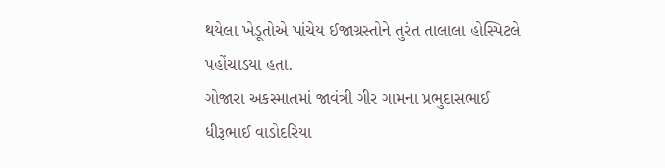થયેલા ખેડૂતોએ પાંચેય ઈજાગ્રસ્તોને તુરંત તાલાલા હોસ્પિટલે પહોંચાડયા હતા.
ગોજારા અકસ્માતમાં જાવંત્રી ગીર ગામના પ્રભુદાસભાઈ ધીરૂભાઈ વાડોદરિયા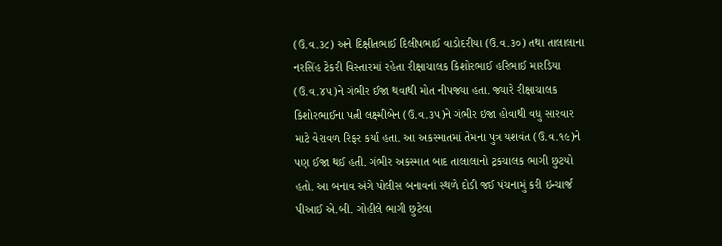(ઉ.વ.૩૮) અને દિક્ષીતભાઈ દિલીપભાઈ વાડોદરીયા (ઉ.વ.૩૦) તથા તાલાલાના નરસિંહ ટેકરી વિસ્તારમાં રહેતા રીક્ષાચાલક કિશોરભાઈ હરિભાઈ મારડિયા (ઉ.વ.૪૫)ને ગંભીર ઈજા થવાથી મોત નીપજ્યા હતા. જ્યારે રીક્ષાચાલક કિશોરભાઈના પત્ની લક્ષ્મીબેન (ઉ.વ.૩૫)ને ગંભીર ઇજા હોવાથી વધુ સારવાર માટે વેરાવળ રિફર કર્યા હતા. આ અકસ્માતમાં તેમના પુત્ર યશવંત (ઉ.વ.૧૯)ને પણ ઈજા થઈ હતી. ગંભીર અકસ્માત બાદ તાલાલાનો ટ્રકચાલક ભાગી છુટયો હતો. આ બનાવ અંગે પોલીસ બનાવનાં સ્થળે દોડી જઈ પંચનામું કરી ઇન્ચાર્જ પીઆઈ એ.બી. ગોહીલે ભાગી છુટેલા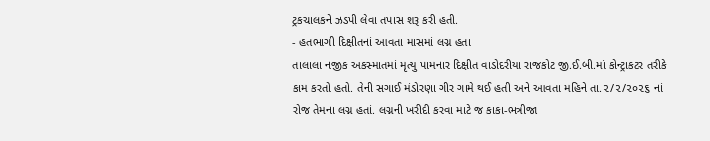ટ્રકચાલકને ઝડપી લેવા તપાસ શરૂ કરી હતી.
- હતભાગી દિક્ષીતનાં આવતા માસમાં લગ્ન હતા
તાલાલા નજીક અકસ્માતમાં મૃત્યુ પામનાર દિક્ષીત વાડોદરીયા રાજકોટ જી.ઈ.બી.માં કોન્ટ્રાકટર તરીકે કામ કરતો હતો. તેની સગાઈ મંડોરણા ગીર ગામે થઈ હતી અને આવતા મહિને તા.૨/૨/૨૦૨૬ નાં રોજ તેમના લગ્ન હતાં. લગ્નની ખરીદી કરવા માટે જ કાકા-ભત્રીજા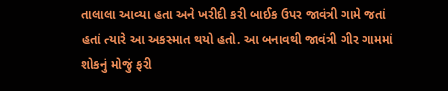તાલાલા આવ્યા હતા અને ખરીદી કરી બાઈક ઉપર જાવંત્રી ગામે જતાં હતાં ત્યારે આ અકસ્માત થયો હતો. આ બનાવથી જાવંત્રી ગીર ગામમાં શોકનું મોજું ફરી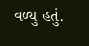વળ્યુ હતું.